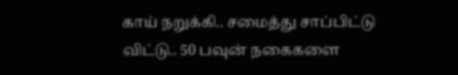காய் நறுக்கி.. சமைத்து சாப்பிட்டு விட்டு.. 50 பவுன் நகைகளை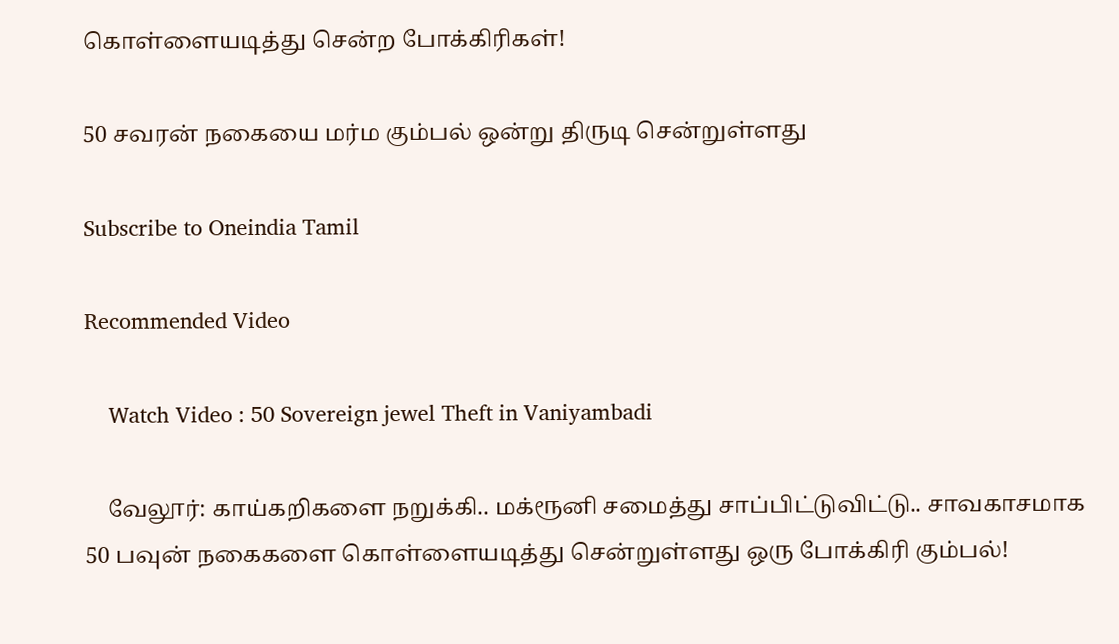கொள்ளையடித்து சென்ற போக்கிரிகள்!

50 சவரன் நகையை மர்ம கும்பல் ஒன்று திருடி சென்றுள்ளது

Subscribe to Oneindia Tamil

Recommended Video

    Watch Video : 50 Sovereign jewel Theft in Vaniyambadi

    வேலூர்: காய்கறிகளை நறுக்கி.. மக்ரூனி சமைத்து சாப்பிட்டுவிட்டு.. சாவகாசமாக 50 பவுன் நகைகளை கொள்ளையடித்து சென்றுள்ளது ஒரு போக்கிரி கும்பல்!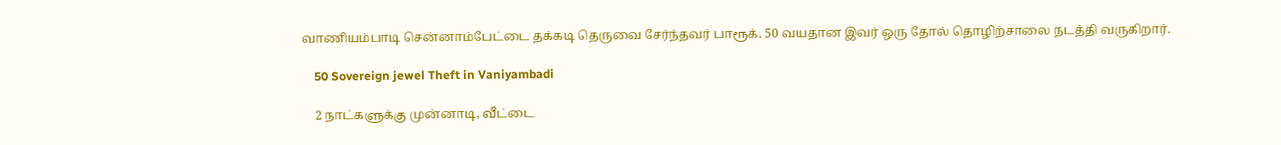வாணியம்பாடி சென்னாம்பேட்டை தக்கடி தெருவை சேர்ந்தவர் பாரூக். 50 வயதான இவர் ஒரு தோல் தொழிற்சாலை நடத்தி வருகிறார்.

    50 Sovereign jewel Theft in Vaniyambadi

    2 நாட்களுக்கு முன்னாடி, வீட்டை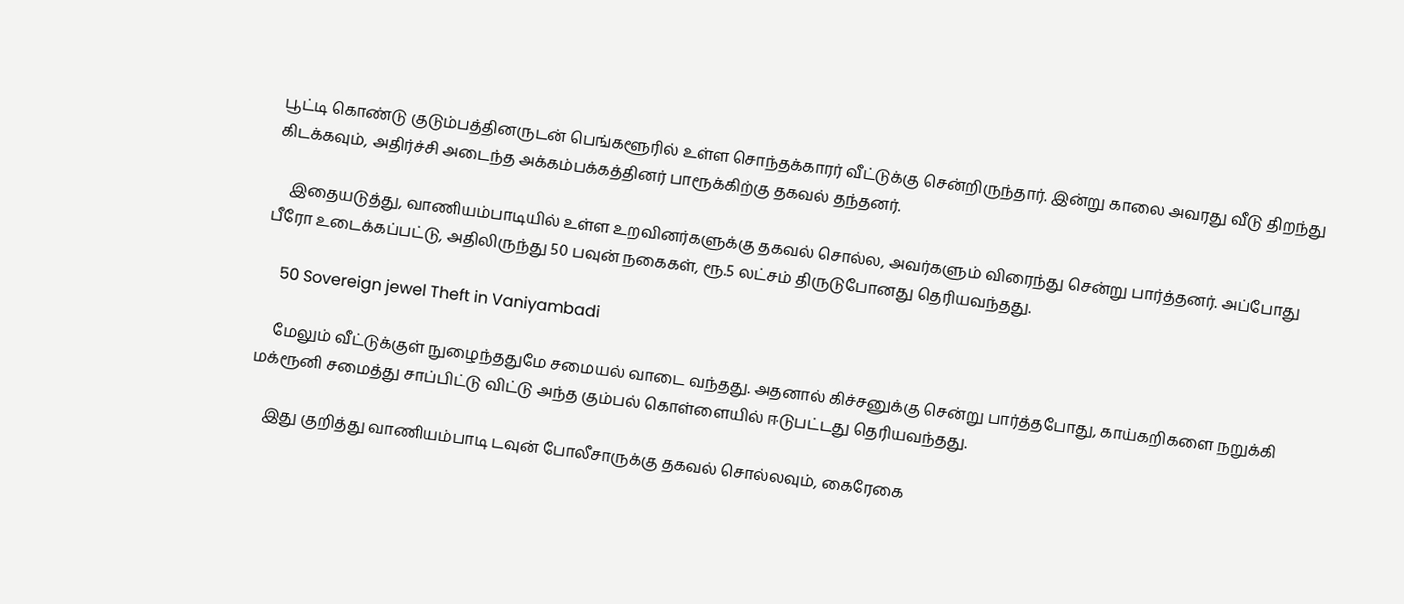பூட்டி கொண்டு குடும்பத்தினருடன் பெங்களூரில் உள்ள சொந்தக்காரர் வீட்டுக்கு சென்றிருந்தார். இன்று காலை அவரது வீடு திறந்து கிடக்கவும், அதிர்ச்சி அடைந்த அக்கம்பக்கத்தினர் பாரூக்கிற்கு தகவல் தந்தனர்.

    இதையடுத்து, வாணியம்பாடியில் உள்ள உறவினர்களுக்கு தகவல் சொல்ல, அவர்களும் விரைந்து சென்று பார்த்தனர். அப்போது பீரோ உடைக்கப்பட்டு, அதிலிருந்து 50 பவுன் நகைகள், ரூ.5 லட்சம் திருடுபோனது தெரியவந்தது.

    50 Sovereign jewel Theft in Vaniyambadi

    மேலும் வீட்டுக்குள் நுழைந்ததுமே சமையல் வாடை வந்தது. அதனால் கிச்சனுக்கு சென்று பார்த்தபோது, காய்கறிகளை நறுக்கி மக்ரூனி சமைத்து சாப்பிட்டு விட்டு அந்த கும்பல் கொள்ளையில் ஈடுபட்டது தெரியவந்தது.

    இது குறித்து வாணியம்பாடி டவுன் போலீசாருக்கு தகவல் சொல்லவும், கைரேகை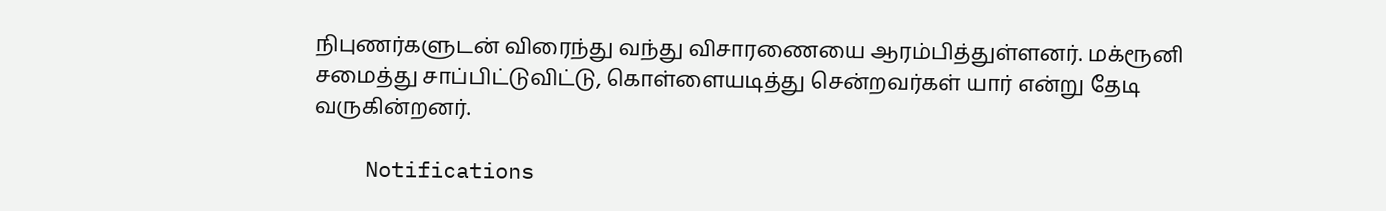நிபுணர்களுடன் விரைந்து வந்து விசாரணையை ஆரம்பித்துள்ளனர். மக்ரூனி சமைத்து சாப்பிட்டுவிட்டு, கொள்ளையடித்து சென்றவர்கள் யார் என்று தேடி வருகின்றனர்.

    Notifications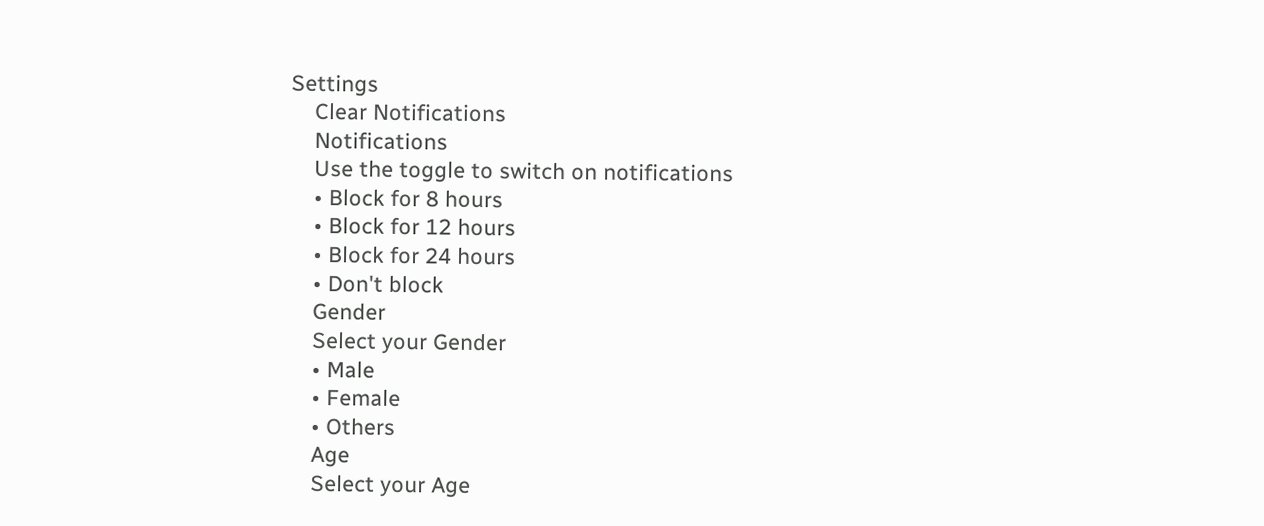Settings
    Clear Notifications
    Notifications
    Use the toggle to switch on notifications
    • Block for 8 hours
    • Block for 12 hours
    • Block for 24 hours
    • Don't block
    Gender
    Select your Gender
    • Male
    • Female
    • Others
    Age
    Select your Age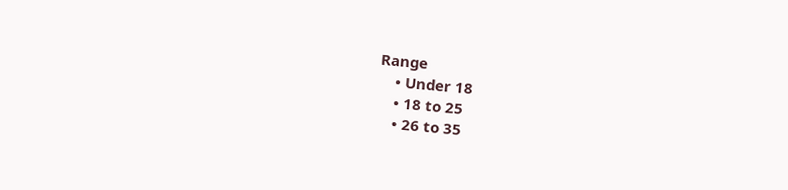Range
    • Under 18
    • 18 to 25
    • 26 to 35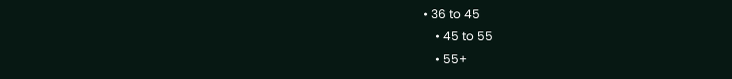• 36 to 45
    • 45 to 55
    • 55+